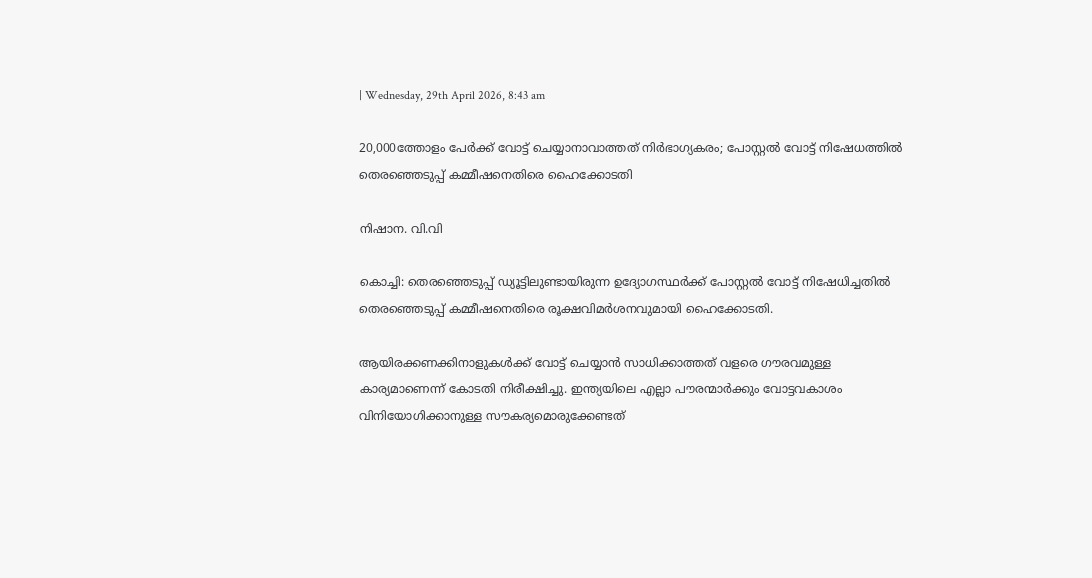| Wednesday, 29th April 2026, 8:43 am

20,000ത്തോളം പേര്‍ക്ക് വോട്ട് ചെയ്യാനാവാത്തത് നിര്‍ഭാഗ്യകരം; പോസ്റ്റല്‍ വോട്ട് നിഷേധത്തില്‍ തെരഞ്ഞെടുപ്പ് കമ്മീഷനെതിരെ ഹൈക്കോടതി

നിഷാന. വി.വി

കൊച്ചി: തെരഞ്ഞെടുപ്പ് ഡ്യൂട്ടിലുണ്ടായിരുന്ന ഉദ്യോഗസ്ഥര്‍ക്ക് പോസ്റ്റല്‍ വോട്ട് നിഷേധിച്ചതില്‍ തെരഞ്ഞെടുപ്പ് കമ്മീഷനെതിരെ രൂക്ഷവിമര്‍ശനവുമായി ഹൈക്കോടതി.

ആയിരക്കണക്കിനാളുകള്‍ക്ക് വോട്ട് ചെയ്യാന്‍ സാധിക്കാത്തത് വളരെ ഗൗരവമുള്ള കാര്യമാണെന്ന് കോടതി നിരീക്ഷിച്ചു. ഇന്ത്യയിലെ എല്ലാ പൗരന്മാര്‍ക്കും വോട്ടവകാശം വിനിയോഗിക്കാനുള്ള സൗകര്യമൊരുക്കേണ്ടത്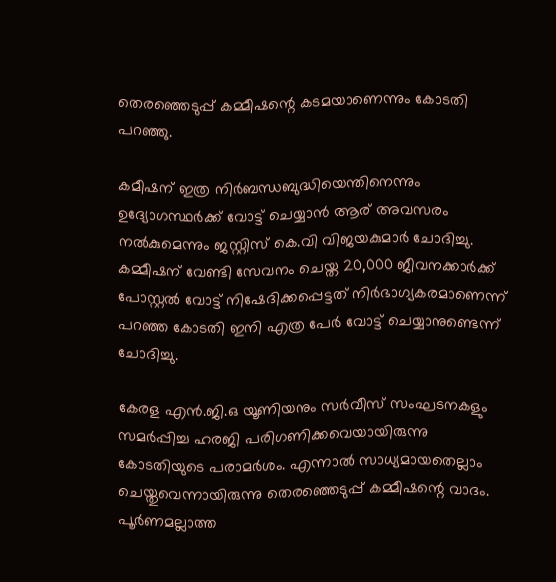തെരഞ്ഞെടുപ്പ് കമ്മീഷന്റെ കടമയാണെന്നും കോടതി പറഞ്ഞു.

കമീഷന് ഇത്ര നിര്‍ബന്ധബുദ്ധിയെന്തിനെന്നും ഉദ്യോഗസ്ഥര്‍ക്ക് വോട്ട് ചെയ്യാന്‍ ആര് അവസരം നല്‍കുമെന്നും ജസ്റ്റിസ് കെ.വി വിജയകുമാര്‍ ചോദിച്ചു. കമ്മീഷന് വേണ്ടി സേവനം ചെയ്ത 20,000 ജീവനക്കാര്‍ക്ക് പോസ്റ്റല്‍ വോട്ട് നിഷേദിക്കപ്പെട്ടത് നിര്‍ഭാഗ്യകരമാണെന്ന് പറഞ്ഞ കോടതി ഇനി എത്ര പേര്‍ വോട്ട് ചെയ്യാനുണ്ടെന്ന് ചോദിച്ചു.

കേരള എന്‍.ജി.ഒ യൂണിയനും സര്‍വീസ് സംഘടനകളും സമര്‍പ്പിച്ച ഹരജി പരിഗണിക്കവെയായിരുന്നു കോടതിയുടെ പരാമര്‍ശം. എന്നാല്‍ സാധ്യമായതെല്ലാം ചെയ്തുവെന്നായിരുന്നു തെരഞ്ഞെടുപ്പ് കമ്മീഷന്റെ വാദം.
പൂര്‍ണമല്ലാത്ത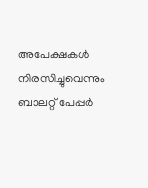അപേക്ഷകള്‍ നിരസിച്ചുവെന്നും ബാലറ്റ് പേപ്പര്‍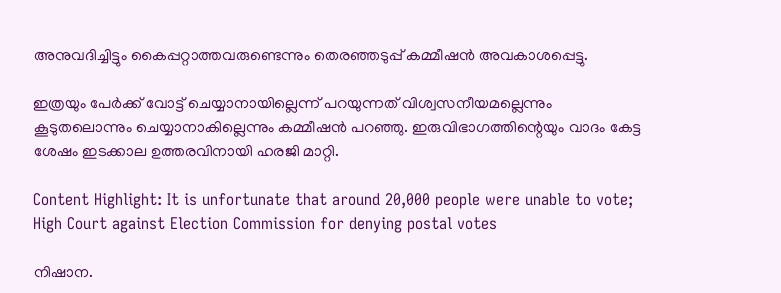അനുവദിച്ചിട്ടും കൈപ്പറ്റാത്തവരുണ്ടെന്നും തെരഞ്ഞടുപ്പ് കമ്മീഷന്‍ അവകാശപ്പെട്ടു.

ഇത്രയും പേര്‍ക്ക് വോട്ട് ചെയ്യാനായില്ലെന്ന് പറയുന്നത് വിശ്വസനീയമല്ലെന്നും കൂടുതലൊന്നും ചെയ്യാനാകില്ലെന്നും കമ്മീഷന്‍ പറഞ്ഞു. ഇരുവിഭാഗത്തിന്റെയും വാദം കേട്ട ശേഷം ഇടക്കാല ഉത്തരവിനായി ഹരജി മാറ്റി.

Content Highlight: It is unfortunate that around 20,000 people were unable to vote; High Court against Election Commission for denying postal votes

നിഷാന.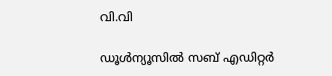വി.വി

ഡൂള്‍ന്യൂസില്‍ സബ് എഡിറ്റര്‍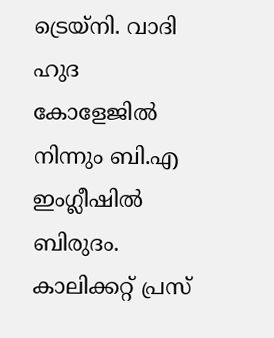ട്രെയ്‌നി. വാദി ഹുദ കോളേജില്‍ നിന്നും ബി.എ ഇംഗ്ലീഷില്‍ ബിരുദം. കാലിക്കറ്റ് പ്രസ്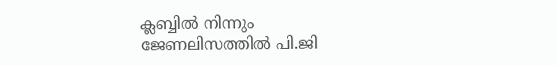ക്ലബ്ബില്‍ നിന്നും ജേണലിസത്തില്‍ പി.ജി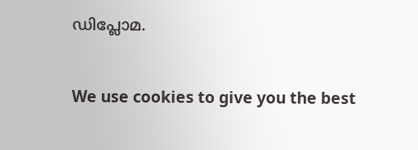ഡിപ്ലോമ.

We use cookies to give you the best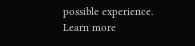possible experience. Learn more